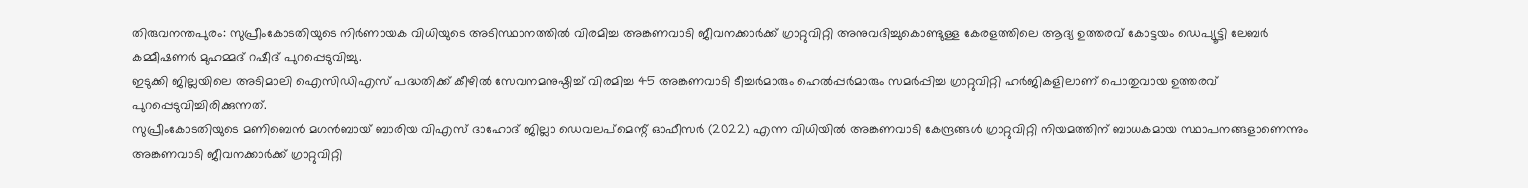തിരുവനന്തപുരം: സുപ്രീംകോടതിയുടെ നിർണായക വിധിയുടെ അടിസ്ഥാനത്തിൽ വിരമിച്ച അങ്കണവാടി ജീവനക്കാർക്ക് ഗ്രാറ്റുവിറ്റി അനുവദിച്ചുകൊണ്ടുള്ള കേരളത്തിലെ ആദ്യ ഉത്തരവ് കോട്ടയം ഡെപ്യൂട്ടി ലേബർ കമ്മീഷണർ മുഹമ്മദ് റഷീദ് പുറപ്പെടുവിച്ചു.
ഇടുക്കി ജില്ലയിലെ അടിമാലി ഐസിഡിഎസ് പദ്ധതിക്ക് കീഴിൽ സേവനമനുഷ്ഠിച്ച് വിരമിച്ച 45 അങ്കണവാടി ടീച്ചർമാരും ഹെൽപ്പർമാരും സമർപ്പിച്ച ഗ്രാറ്റുവിറ്റി ഹർജികളിലാണ് പൊതുവായ ഉത്തരവ് പുറപ്പെടുവിച്ചിരിക്കുന്നത്.
സുപ്രീംകോടതിയുടെ മണിബെൻ മഗൻബായ് ബാരിയ വിഎസ് ദാഹോദ് ജില്ലാ ഡെവലപ്മെന്റ് ഓഫീസർ (2022) എന്ന വിധിയിൽ അങ്കണവാടി കേന്ദ്രങ്ങൾ ഗ്രാറ്റുവിറ്റി നിയമത്തിന് ബാധകമായ സ്ഥാപനങ്ങളാണെന്നും അങ്കണവാടി ജീവനക്കാർക്ക് ഗ്രാറ്റുവിറ്റി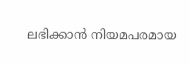ലഭിക്കാൻ നിയമപരമായ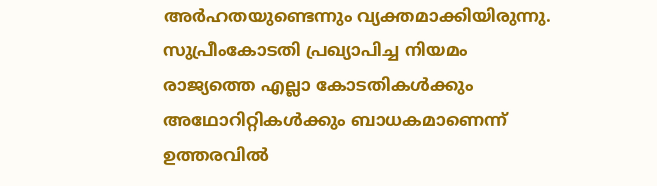അർഹതയുണ്ടെന്നും വ്യക്തമാക്കിയിരുന്നു.
സുപ്രീംകോടതി പ്രഖ്യാപിച്ച നിയമം രാജ്യത്തെ എല്ലാ കോടതികൾക്കും അഥോറിറ്റികൾക്കും ബാധകമാണെന്ന് ഉത്തരവിൽ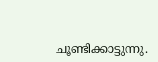ചൂണ്ടിക്കാട്ടുന്നു.